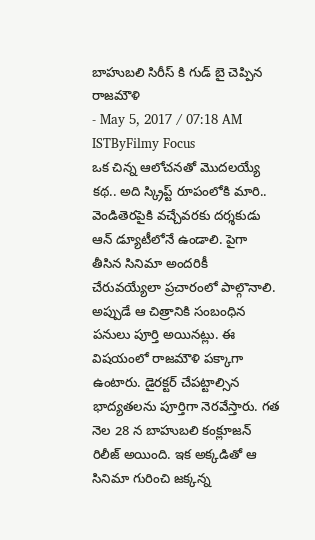బాహుబలి సిరీస్ కి గుడ్ బై చెప్పిన రాజమౌళి
- May 5, 2017 / 07:18 AM ISTByFilmy Focus
ఒక చిన్న ఆలోచనతో మొదలయ్యే కథ.. అది స్క్రిప్ట్ రూపంలోకి మారి.. వెండితెరపైకి వచ్చేవరకు దర్శకుడు ఆన్ డ్యూటీలోనే ఉండాలి. పైగా తీసిన సినిమా అందరికీ చేరువయ్యేలా ప్రచారంలో పాల్గొనాలి. అప్పుడే ఆ చిత్రానికి సంబంధిన పనులు పూర్తి అయినట్లు. ఈ విషయంలో రాజమౌళి పక్కాగా ఉంటారు. డైరక్టర్ చేపట్టాల్సిన భాద్యతలను పూర్తిగా నెరవేస్తారు. గత నెల 28 న బాహుబలి కంక్లూజన్ రిలీజ్ అయింది. ఇక అక్కడితో ఆ సినిమా గురించి జక్కన్న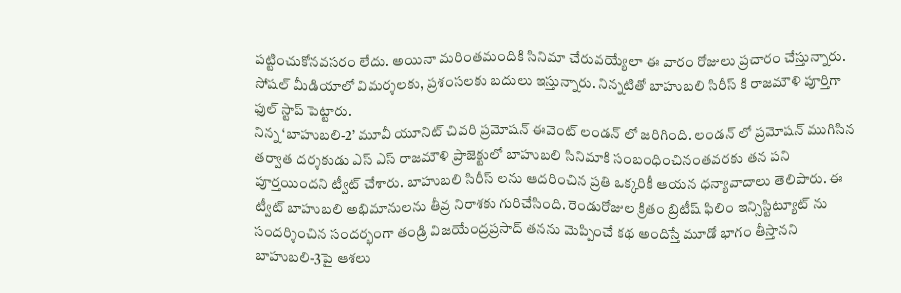పట్టించుకోనవసరం లేదు. అయినా మరింతమందికి సినిమా చేరువయ్యేలా ఈ వారం రోజులు ప్రచారం చేస్తున్నారు. సోషల్ మీడియాలో విమర్శలకు, ప్రశంసలకు బదులు ఇస్తున్నారు. నిన్నటితో బాహుబలి సిరీస్ కి రాజమౌళి పూర్తిగా ఫుల్ స్టాప్ పెట్టారు.
నిన్న ‘బాహుబలి-2’ మూవీ యూనిట్ చివరి ప్రమోషన్ ఈవెంట్ లండన్ లో జరిగింది. లండన్ లో ప్రమోషన్ ముగిసిన తర్వాత దర్శకుడు ఎస్ ఎస్ రాజమౌళి ప్రాజెక్టులో బాహుబలి సినిమాకి సంబంధించినంతవరకు తన పని పూర్తయిందని ట్వీట్ చేశారు. బాహుబలి సిరీస్ లను ఆదరించిన ప్రతి ఒక్కరికీ ఆయన ధన్యావాదాలు తెలిపారు. ఈ ట్వీట్ బాహుబలి అభిమానులను తీవ్ర నిరాశకు గురిచేసింది. రెండురోజుల క్రితం బ్రిటీష్ ఫిలిం ఇన్సిస్టిట్యూట్ ను సందర్శించిన సందర్భంగా తండ్రి విజయేంద్రప్రసాద్ తనను మెప్పించే కథ అందిస్తే మూడో భాగం తీస్తానని బాహుబలి-3పై ఆశలు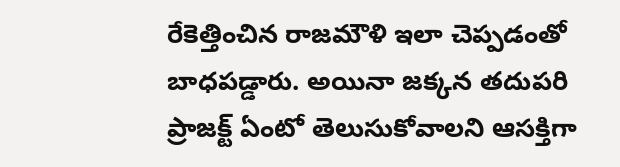రేకెత్తించిన రాజమౌళి ఇలా చెప్పడంతో బాధపడ్డారు. అయినా జక్కన తదుపరి ప్రాజక్ట్ ఏంటో తెలుసుకోవాలని ఆసక్తిగా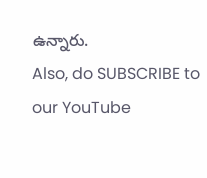ఉన్నారు.
Also, do SUBSCRIBE to our YouTube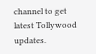channel to get latest Tollywood updates.